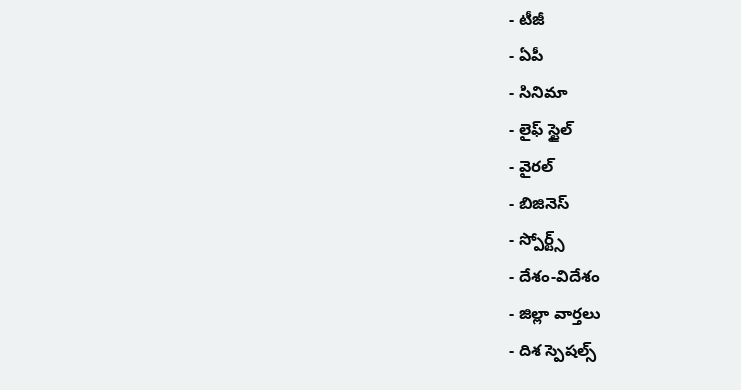- టీజీ
- ఏపీ
- సినిమా
- లైఫ్ స్టైల్
- వైరల్
- బిజినెస్
- స్పోర్ట్స్
- దేశం-విదేశం
- జిల్లా వార్తలు
- దిశ స్పెషల్స్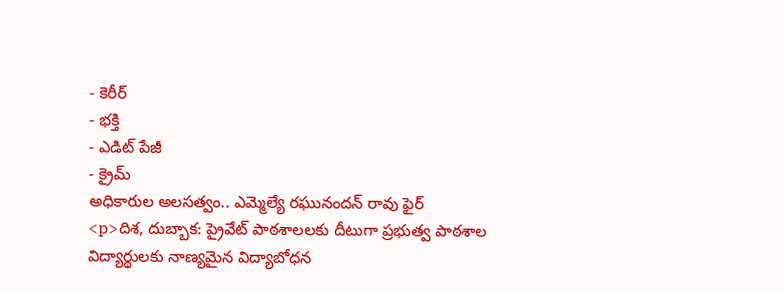- కెరీర్
- భక్తి
- ఎడిట్ పేజీ
- క్రైమ్
అధికారుల అలసత్వం.. ఎమ్మెల్యే రఘునందన్ రావు ఫైర్
<p>దిశ, దుబ్బాక: ప్రైవేట్ పాఠశాలలకు దీటుగా ప్రభుత్వ పాఠశాల విద్యార్థులకు నాణ్యమైన విద్యాబోధన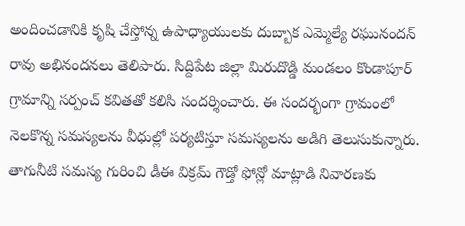అందించడానికి కృషి చేస్తోన్న ఉపాధ్యాయులకు దుబ్బాక ఎమ్మెల్యే రఘునందన్ రావు అభినందనలు తెలిపారు. సిద్దిపేట జిల్లా మిరుదొడ్డి మండలం కొండాపూర్ గ్రామాన్ని సర్పంచ్ కవితతో కలిసి సందర్శించారు. ఈ సందర్భంగా గ్రామంలో నెలకొన్న సమస్యలను వీధుల్లో పర్యటిస్తూ సమస్యలను అడిగి తెలుసుకున్నారు. తాగునీటి సమస్య గురించి డీఈ విక్రమ్ గౌడ్తో ఫోన్లో మాట్లాడి నివారణకు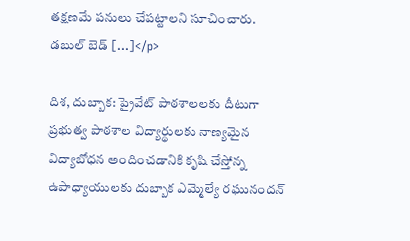తక్షణమే పనులు చేపట్టాలని సూచించారు. డబుల్ బెడ్ […]</p>

దిశ, దుబ్బాక: ప్రైవేట్ పాఠశాలలకు దీటుగా ప్రభుత్వ పాఠశాల విద్యార్థులకు నాణ్యమైన విద్యాబోధన అందించడానికి కృషి చేస్తోన్న ఉపాధ్యాయులకు దుబ్బాక ఎమ్మెల్యే రఘునందన్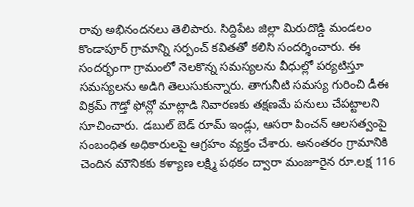రావు అభినందనలు తెలిపారు. సిద్దిపేట జిల్లా మిరుదొడ్డి మండలం కొండాపూర్ గ్రామాన్ని సర్పంచ్ కవితతో కలిసి సందర్శించారు. ఈ సందర్భంగా గ్రామంలో నెలకొన్న సమస్యలను వీధుల్లో పర్యటిస్తూ సమస్యలను అడిగి తెలుసుకున్నారు. తాగునీటి సమస్య గురించి డీఈ విక్రమ్ గౌడ్తో ఫోన్లో మాట్లాడి నివారణకు తక్షణమే పనులు చేపట్టాలని సూచించారు. డబుల్ బెడ్ రూమ్ ఇండ్లు, ఆసరా పించన్ ఆలసత్వంపై సంబంధిత అధికారులపై ఆగ్రహం వ్యక్తం చేశారు. అనంతరం గ్రామానికి చెందిన మౌనికకు కళ్యాణ లక్ష్మి పథకం ద్వారా మంజూరైన రూ.లక్ష 116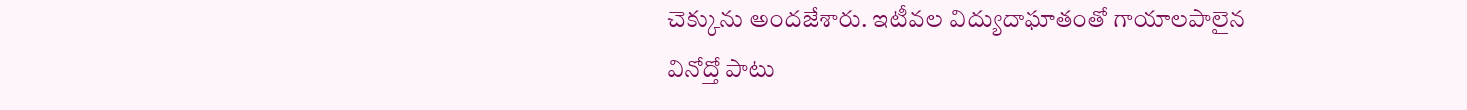చెక్కును అందజేశారు. ఇటీవల విద్యుదాఘాతంతో గాయాలపాలైన వినోద్తో పాటు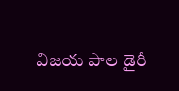విజయ పాల డైరీ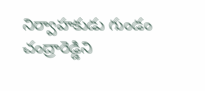నిర్వాహకుడు గుండం చంద్రారెడ్డిని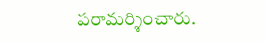పరామర్శించారు.